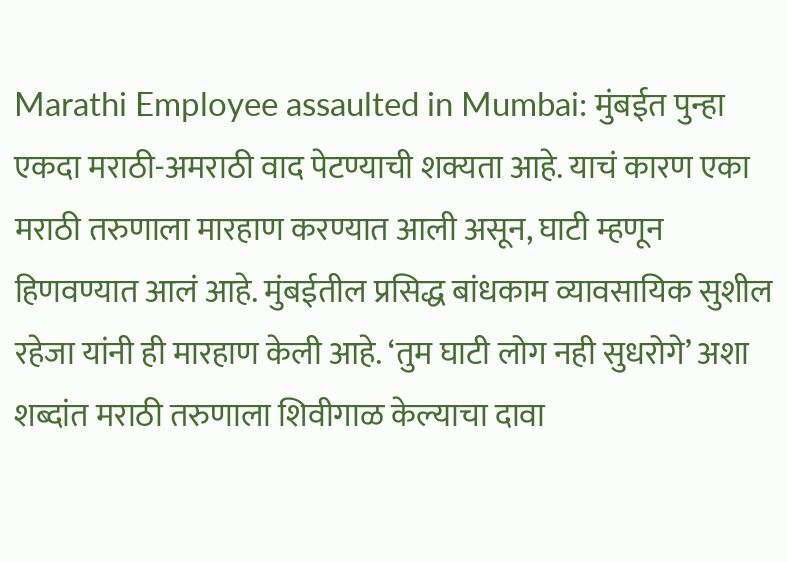Marathi Employee assaulted in Mumbai: मुंबईत पुन्हा एकदा मराठी-अमराठी वाद पेटण्याची शक्यता आहे. याचं कारण एका मराठी तरुणाला मारहाण करण्यात आली असून, घाटी म्हणून हिणवण्यात आलं आहे. मुंबईतील प्रसिद्ध बांधकाम व्यावसायिक सुशील रहेजा यांनी ही मारहाण केली आहे. ‘तुम घाटी लोग नही सुधरोगे’ अशा शब्दांत मराठी तरुणाला शिवीगाळ केल्याचा दावा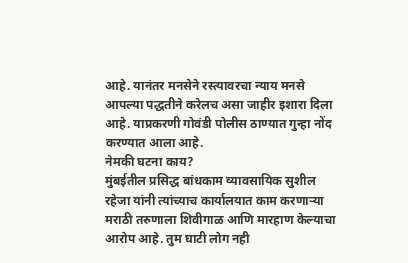आहे. यानंतर मनसेने रस्त्यावरचा न्याय मनसे आपल्या पद्धतीने करेलच असा जाहीर इशारा दिला आहे. याप्रकरणी गोवंडी पोलीस ठाण्यात गुन्हा नोंद करण्यात आला आहे.
नेमकी घटना काय?
मुंबईतील प्रसिद्ध बांधकाम व्यावसायिक सुशील रहेजा यांनी त्यांच्याच कार्यालयात काम करणाऱ्या मराठी तरुणाला शिवीगाळ आणि मारहाण केल्याचा आरोप आहे. तुम घाटी लोग नही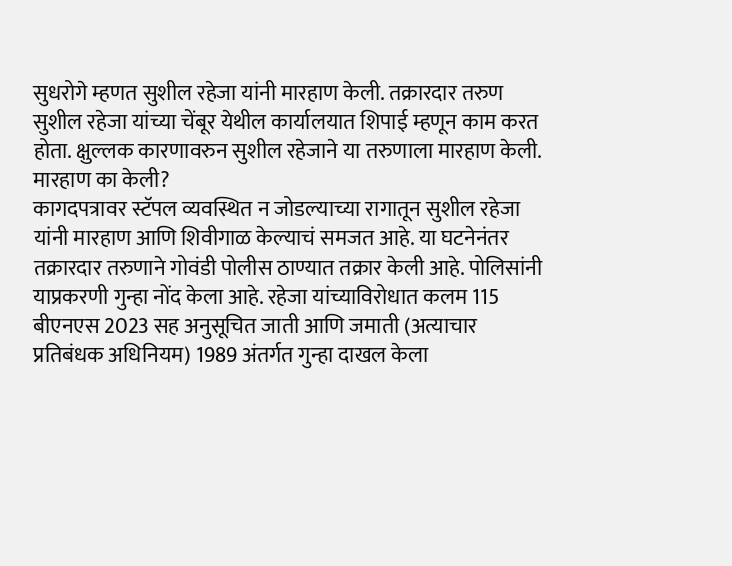सुधरोगे म्हणत सुशील रहेजा यांनी मारहाण केली. तक्रारदार तरुण सुशील रहेजा यांच्या चेंबूर येथील कार्यालयात शिपाई म्हणून काम करत होता. क्षुल्लक कारणावरुन सुशील रहेजाने या तरुणाला मारहाण केली.
मारहाण का केली?
कागदपत्रावर स्टॅपल व्यवस्थित न जोडल्याच्या रागातून सुशील रहेजा यांनी मारहाण आणि शिवीगाळ केल्याचं समजत आहे. या घटनेनंतर तक्रारदार तरुणाने गोवंडी पोलीस ठाण्यात तक्रार केली आहे. पोलिसांनी याप्रकरणी गुन्हा नोंद केला आहे. रहेजा यांच्याविरोधात कलम 115 बीएनएस 2023 सह अनुसूचित जाती आणि जमाती (अत्याचार प्रतिबंधक अधिनियम) 1989 अंतर्गत गुन्हा दाखल केला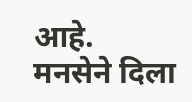आहे.
मनसेने दिला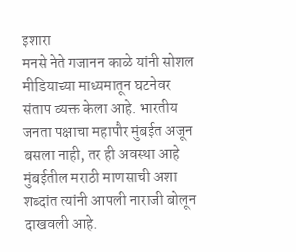इशारा
मनसे नेते गजानन काळे यांनी सोशल मीडियाच्या माध्यमातून घटनेवर संताप व्यक्त केला आहे. भारतीय जनता पक्षाचा महापौर मुंबईत अजून बसला नाही, तर ही अवस्था आहे मुंबईतील मराठी माणसाची अशा शब्दांत त्यांनी आपली नाराजी बोलून दाखवली आहे.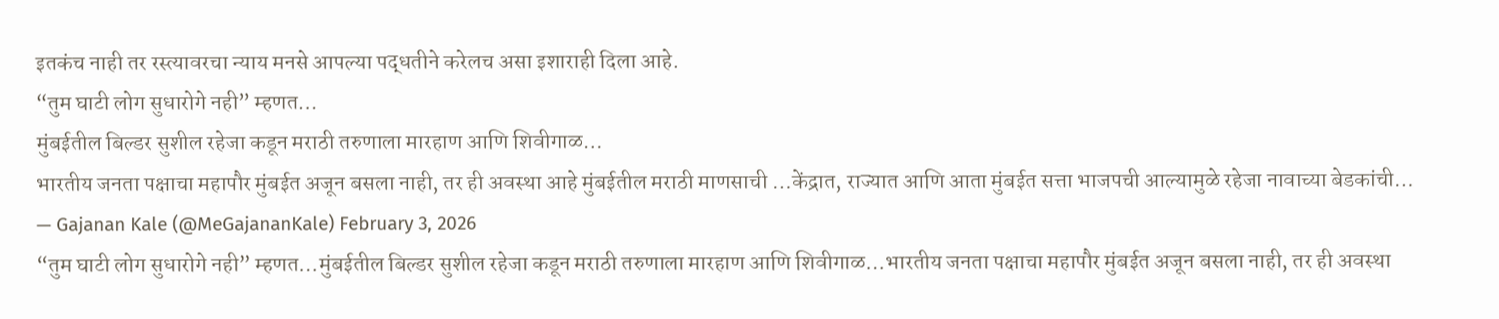इतकंच नाही तर रस्त्यावरचा न्याय मनसे आपल्या पद्धतीने करेलच असा इशाराही दिला आहे.
“तुम घाटी लोग सुधारोगे नही” म्हणत…
मुंबईतील बिल्डर सुशील रहेजा कडून मराठी तरुणाला मारहाण आणि शिवीगाळ…
भारतीय जनता पक्षाचा महापौर मुंबईत अजून बसला नाही, तर ही अवस्था आहे मुंबईतील मराठी माणसाची …केंद्रात, राज्यात आणि आता मुंबईत सत्ता भाजपची आल्यामुळे रहेजा नावाच्या बेडकांची…
— Gajanan Kale (@MeGajananKale) February 3, 2026
“तुम घाटी लोग सुधारोगे नही” म्हणत…मुंबईतील बिल्डर सुशील रहेजा कडून मराठी तरुणाला मारहाण आणि शिवीगाळ…भारतीय जनता पक्षाचा महापौर मुंबईत अजून बसला नाही, तर ही अवस्था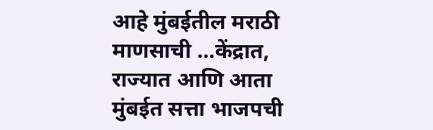आहे मुंबईतील मराठी माणसाची …केंद्रात, राज्यात आणि आता मुंबईत सत्ता भाजपची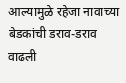आल्यामुळे रहेजा नावाच्या बेडकांची डराव-डराव वाढली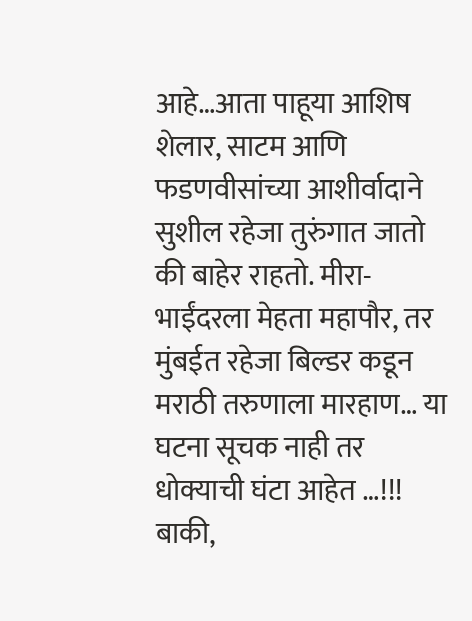आहे…आता पाहूया आशिष शेलार, साटम आणि फडणवीसांच्या आशीर्वादाने सुशील रहेजा तुरुंगात जातो की बाहेर राहतो. मीरा-भाईंदरला मेहता महापौर, तर मुंबईत रहेजा बिल्डर कडून मराठी तरुणाला मारहाण… या घटना सूचक नाही तर धोक्याची घंटा आहेत …!!! बाकी,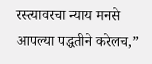रस्त्यावरचा न्याय मनसे आपल्या पद्धतीने करेलच,”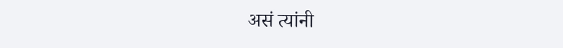असं त्यांनी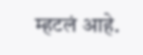म्हटलं आहे.